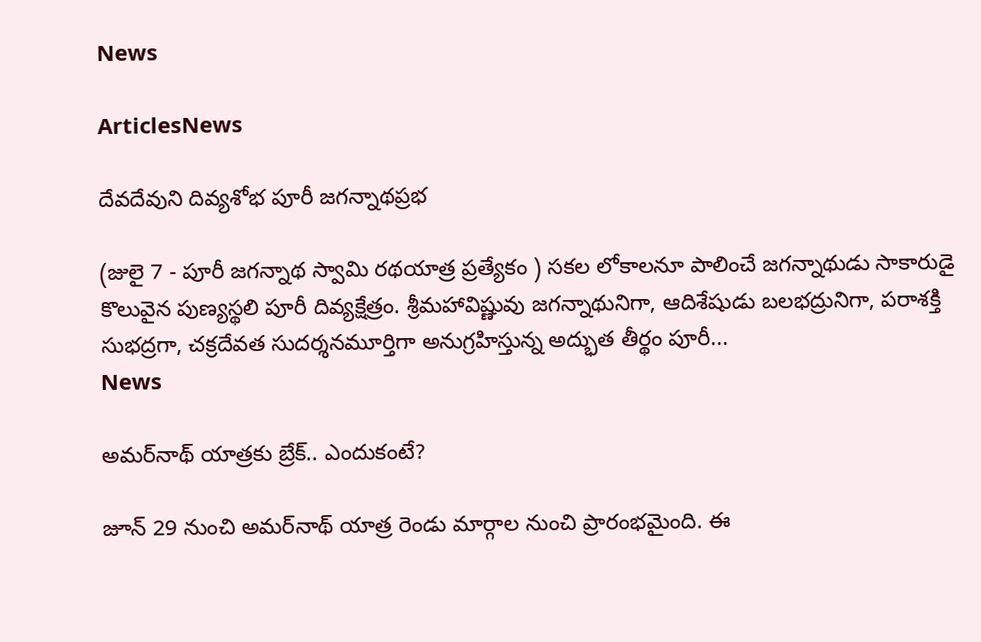News

ArticlesNews

దేవదేవుని దివ్యశోభ పూరీ జగన్నాథప్రభ

(జులై 7 - పూరీ జగన్నాథ స్వామి రథయాత్ర ప్రత్యేకం ) సకల లోకాలనూ పాలించే జగన్నాథుడు సాకారుడై కొలువైన పుణ్యస్థలి పూరీ దివ్యక్షేత్రం. శ్రీమహావిష్ణువు జగన్నాథునిగా, ఆదిశేషుడు బలభద్రునిగా, పరాశక్తి సుభద్రగా, చక్రదేవత సుదర్శనమూర్తిగా అనుగ్రహిస్తున్న అద్భుత తీర్థం పూరీ...
News

అమర్‌నాథ్ యాత్రకు బ్రేక్.. ఎందుకంటే?

జూన్ 29 నుంచి అమర్‌నాథ్ యాత్ర రెండు మార్గాల నుంచి ప్రారంభమైంది. ఈ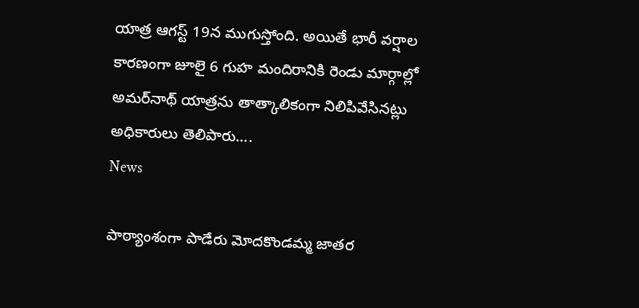యాత్ర ఆగస్ట్ 19న ముగుస్తోంది. అయితే భారీ వర్షాల కారణంగా జూలై 6 గుహ మందిరానికి రెండు మార్గాల్లో అమర్‌నాథ్ యాత్రను తాత్కాలికంగా నిలిపివేసినట్లు అధికారులు తెలిపారు....
News

పాఠ్యాంశంగా పాడేరు మోదకొండమ్మ జాతర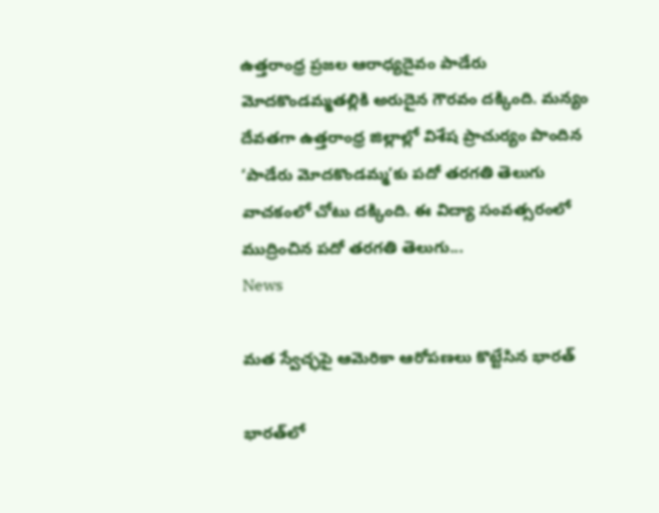ఉత్తరాంధ్ర ప్రజల ఆరాధ్యదైవం పాడేరు మోదకొండమ్మతల్లికి అరుదైన గౌరవం దక్కింది. మన్యం దేవతగా ఉత్తరాంధ్ర జిల్లాల్లో విశేష ప్రాచుర్యం పొందిన ‘పాడేరు మోదకొండమ్మ’కు పదో తరగతి తెలుగు వాచకంలో చోటు దక్కింది. ఈ విద్యా సంవత్సరంలో ముద్రించిన పదో తరగతి తెలుగు...
News

మత స్వేచ్ఛపై ఆమెరికా ఆరోపణలు కొట్టేసిన భారత్

భారత్‌లో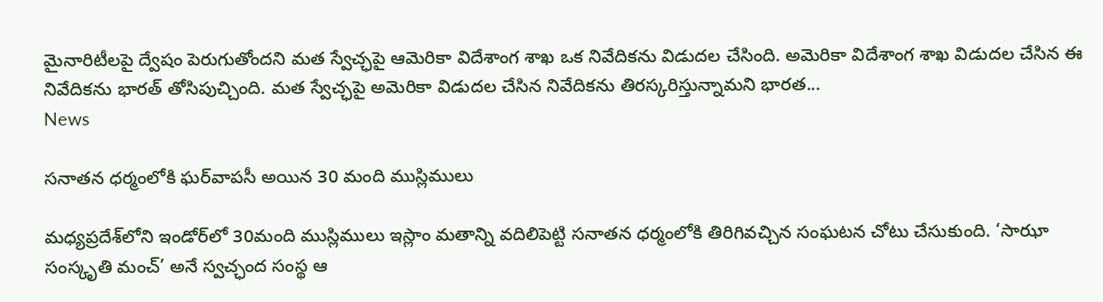మైనారిటీలపై ద్వేషం పెరుగుతోందని మత స్వేచ్ఛపై ఆమెరికా విదేశాంగ శాఖ ఒక నివేదికను విడుదల చేసింది. అమెరికా విదేశాంగ శాఖ విడుదల చేసిన ఈ నివేదికను భారత్ తోసిపుచ్చింది. మత స్వేచ్ఛపై అమెరికా విడుదల చేసిన నివేదికను తిరస్కరిస్తున్నామని భారత...
News

సనాతన ధర్మంలోకి ఘర్‌వాపసీ అయిన 30 మంది ముస్లిములు

మధ్యప్రదేశ్‌లోని ఇండోర్‌లో 30మంది ముస్లిములు ఇస్లాం మతాన్ని వదిలిపెట్టి సనాతన ధర్మంలోకి తిరిగివచ్చిన సంఘటన చోటు చేసుకుంది. ‘సాఝా సంస్కృతి మంచ్’ అనే స్వచ్ఛంద సంస్థ ఆ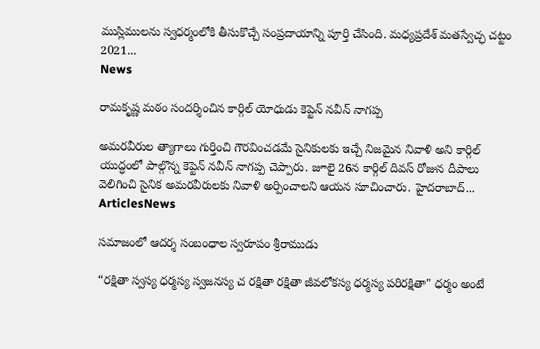ముస్లిములను స్వధర్మంలోకి తీసుకొచ్చే సంప్రదాయాన్ని పూర్తి చేసింది. మధ్యప్రదేశ్ మతస్వేచ్ఛ చట్టం 2021...
News

రామకృష్ణ మఠం సందర్శించిన కార్గిల్ యోధుడు కెప్టెన్ నవీన్ నాగప్ప

అమరవీరుల త్యాగాలు గుర్తించి గౌరవించడమే సైనికులకు ఇచ్చే నిజమైన నివాళి అని కార్గిల్ యుద్ధంలో పాల్గొన్న కెప్టెన్ నవీన్ నాగప్ప చెప్పారు. జూలై 26న కార్గిల్ దివస్ రోజున దీపాలు వెలిగించి సైనిక అమరవీరులకు నివాళి అర్పించాలని ఆయన సూచించారు. హైదరాబాద్...
ArticlesNews

సమాజంలో ఆదర్శ సంబంధాల స్వరూపం శ్రీరాముడు

“రక్షితా స్వస్య ధర్మస్య స్వజనస్య చ రక్షితా రక్షితా జీవలోకస్య ధర్మస్య పరిరక్షితా" ధర్మం అంటే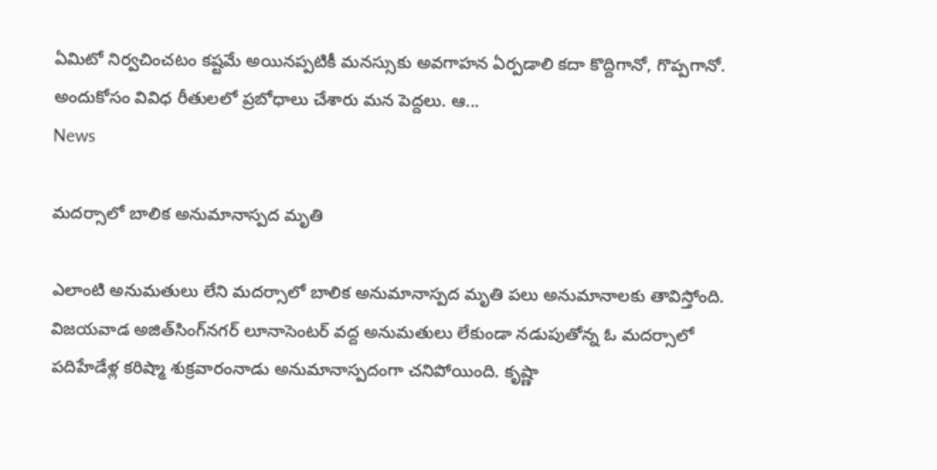ఏమిటో నిర్వచించటం కష్టమే అయినప్పటికీ మనస్సుకు అవగాహన ఏర్పడాలి కదా కొద్దిగానో, గొప్పగానో. అందుకోసం వివిధ రీతులలో ప్రబోధాలు చేశారు మన పెద్దలు. ఆ...
News

మదర్సాలో బాలిక అనుమానాస్పద మృతి

ఎలాంటి అనుమతులు లేని మదర్సాలో బాలిక అనుమానాస్పద మృతి పలు అనుమానాలకు తావిస్తోంది. విజయవాడ అజిత్‌సింగ్‌నగర్ లూనాసెంటర్ వద్ద అనుమతులు లేకుండా నడుపుతోన్న ఓ మదర్సాలో పదిహేడేళ్ల కరిష్మా శుక్రవారంనాడు అనుమానాస్పదంగా చనిపోయింది. కృష్ణా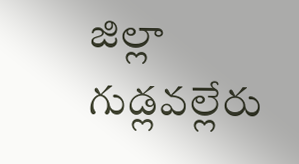జిల్లా గుడ్లవల్లేరు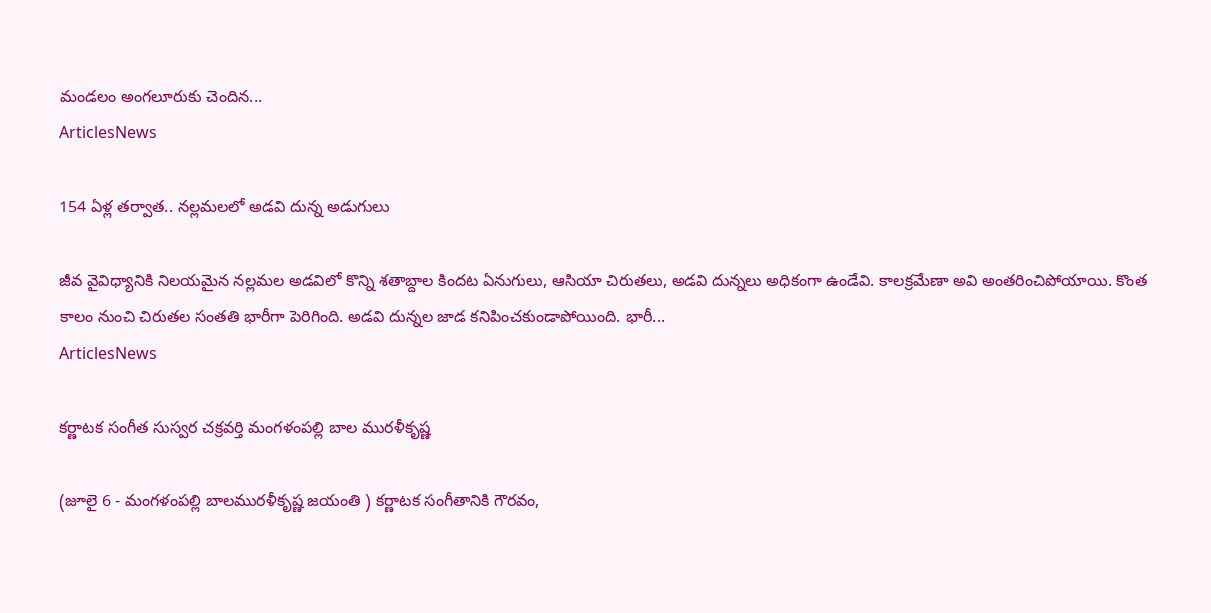మండలం అంగలూరుకు చెందిన...
ArticlesNews

154 ఏళ్ల తర్వాత.. నల్లమలలో అడవి దున్న అడుగులు

జీవ వైవిధ్యానికి నిలయమైన నల్లమల అడవిలో కొన్ని శతాబ్దాల కిందట ఏనుగులు, ఆసియా చిరుతలు, అడవి దున్నలు అధికంగా ఉండేవి. కాలక్రమేణా అవి అంతరించిపోయాయి. కొంత కాలం నుంచి చిరుతల సంతతి భారీగా పెరిగింది. అడవి దున్నల జాడ కనిపించకుండాపోయింది. భారీ...
ArticlesNews

కర్ణాటక సంగీత సుస్వర చక్రవర్తి మంగళంపల్లి బాల మురళీకృష్ణ

(జూలై 6 - మంగళంపల్లి బాలమురళీకృష్ణ జయంతి ) కర్ణాటక సంగీతానికి గౌరవం,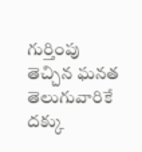గుర్తింపు తెచ్చిన ఘనత తెలుగువారికే దక్కు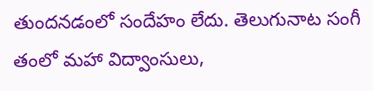తుందనడంలో సందేహం లేదు. తెలుగునాట సంగీ తంలో మహా విద్వాంసులు,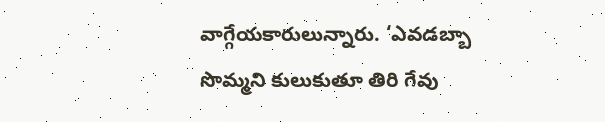వాగ్గేయకారులున్నారు. ‘ఎవడబ్బా సొమ్మని కులుకుతూ తిరి గేవు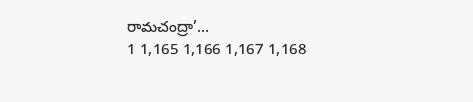రామచంద్రా’...
1 1,165 1,166 1,167 1,168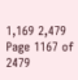1,169 2,479
Page 1167 of 2479